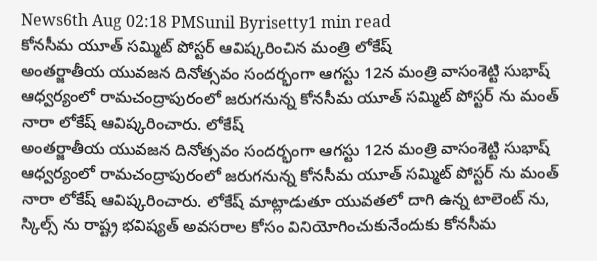News6th Aug 02:18 PMSunil Byrisetty1 min read
కోనసీమ యూత్ సమ్మిట్ పోస్టర్ ఆవిష్కరించిన మంత్రి లోకేష్
అంతర్జాతీయ యువజన దినోత్సవం సందర్భంగా ఆగస్టు 12న మంత్రి వాసంశెట్టి సుభాష్ ఆధ్వర్యంలో రామచంద్రాపురంలో జరుగనున్న కోనసీమ యూత్ సమ్మిట్ పోస్టర్ ను మంత్ నారా లోకేష్ ఆవిష్కరించారు. లోకేష్
అంతర్జాతీయ యువజన దినోత్సవం సందర్భంగా ఆగస్టు 12న మంత్రి వాసంశెట్టి సుభాష్ ఆధ్వర్యంలో రామచంద్రాపురంలో జరుగనున్న కోనసీమ యూత్ సమ్మిట్ పోస్టర్ ను మంత్ నారా లోకేష్ ఆవిష్కరించారు. లోకేష్ మాట్లాడుతూ యువతలో దాగి ఉన్న టాలెంట్ ను, స్కిల్స్ ను రాష్ట్ర భవిష్యత్ అవసరాల కోసం వినియోగించుకునేందుకు కోనసీమ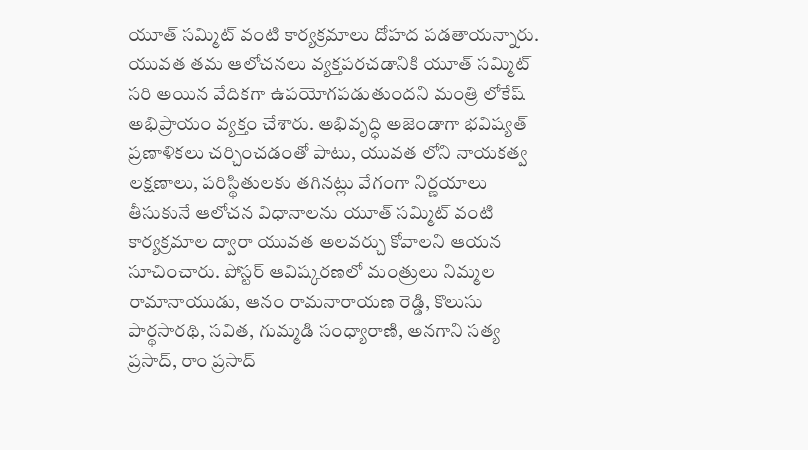యూత్ సమ్మిట్ వంటి కార్యక్రమాలు దోహద పడతాయన్నారు. యువత తమ ఆలోచనలు వ్యక్తపరచడానికి యూత్ సమ్మిట్ సరి అయిన వేదికగా ఉపయోగపడుతుందని మంత్రి లోకేష్ అభిప్రాయం వ్యక్తం చేశారు. అభివృద్ధి అజెండాగా భవిష్యత్ ప్రణాళికలు చర్చించడంతో పాటు, యువత లోని నాయకత్వ లక్షణాలు, పరిస్థితులకు తగినట్లు వేగంగా నిర్ణయాలు తీసుకునే ఆలోచన విధానాలను యూత్ సమ్మిట్ వంటి కార్యక్రమాల ద్వారా యువత అలవర్చు కోవాలని ఆయన సూచించారు. పోస్టర్ ఆవిష్కరణలో మంత్రులు నిమ్మల రామానాయుడు, ఆనం రామనారాయణ రెడ్డి, కొలుసు పార్థసారథి, సవిత, గుమ్మడి సంధ్యారాణి, అనగాని సత్య ప్రసాద్, రాం ప్రసాద్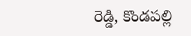రెడ్డి, కొండపల్లి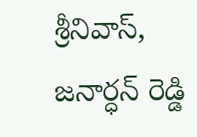శ్రీనివాస్, జనార్ధన్ రెడ్డి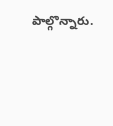పాల్గొన్నారు.